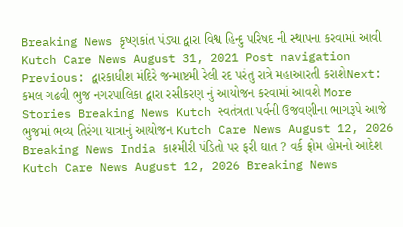Breaking News કૃષ્ણકાંત પંડ્યા દ્વારા વિશ્વ હિન્દુ પરિષદ ની સ્થાપના કરવામાં આવી Kutch Care News August 31, 2021 Post navigation Previous: દ્વારકાધીશ મંદિરે જન્માષ્ટમી રેલી રદ પરંતુ રાત્રે મહાઆરતી કરાશેNext: કમલ ગઢવી ભુજ નગરપાલિકા દ્વારા રસીકરણ નું આયોજન કરવામાં આવશે More Stories Breaking News Kutch સ્વતંત્રતા પર્વની ઉજવણીના ભાગરૂપે આજે ભુજમાં ભવ્ય તિરંગા યાત્રાનું આયોજન Kutch Care News August 12, 2026 Breaking News India કાશ્મીરી પંડિતો પર ફરી ઘાત ? વર્ક ફ્રોમ હોમનો આદેશ Kutch Care News August 12, 2026 Breaking News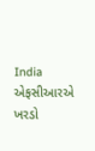India એફસીઆરએ ખરડો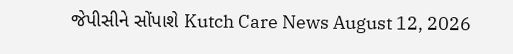જેપીસીને સોંપાશે Kutch Care News August 12, 2026